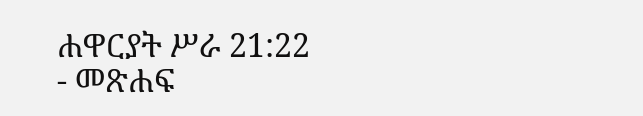ሐዋርያት ሥራ 21:22 - መጽሐፍ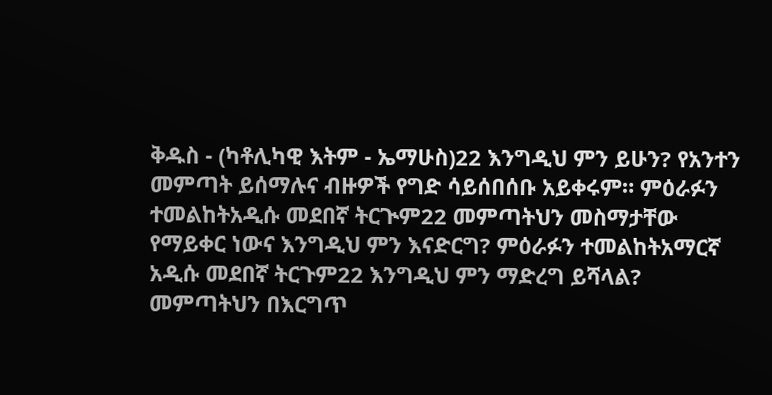ቅዱስ - (ካቶሊካዊ እትም - ኤማሁስ)22 እንግዲህ ምን ይሁን? የአንተን መምጣት ይሰማሉና ብዙዎች የግድ ሳይሰበሰቡ አይቀሩም። ምዕራፉን ተመልከትአዲሱ መደበኛ ትርጒም22 መምጣትህን መስማታቸው የማይቀር ነውና እንግዲህ ምን እናድርግ? ምዕራፉን ተመልከትአማርኛ አዲሱ መደበኛ ትርጉም22 እንግዲህ ምን ማድረግ ይሻላል? መምጣትህን በእርግጥ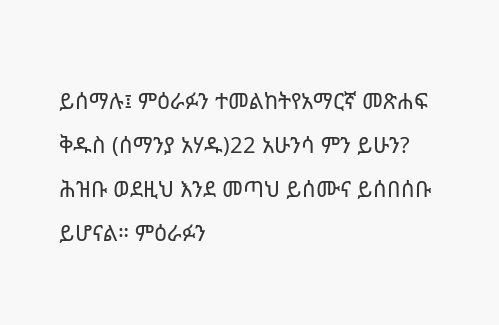ይሰማሉ፤ ምዕራፉን ተመልከትየአማርኛ መጽሐፍ ቅዱስ (ሰማንያ አሃዱ)22 አሁንሳ ምን ይሁን? ሕዝቡ ወደዚህ እንደ መጣህ ይሰሙና ይሰበሰቡ ይሆናል። ምዕራፉን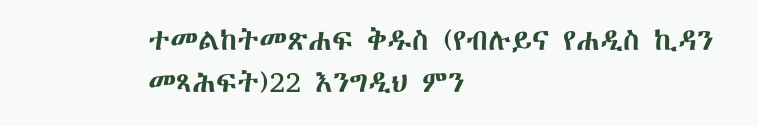ተመልከትመጽሐፍ ቅዱስ (የብሉይና የሐዲስ ኪዳን መጻሕፍት)22 እንግዲህ ምን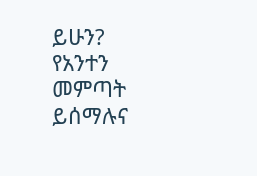ይሁን? የአንተን መምጣት ይሰማሉና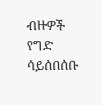ብዙዎች የግድ ሳይሰበሰቡ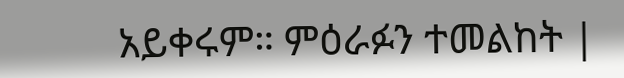አይቀሩም። ምዕራፉን ተመልከት |